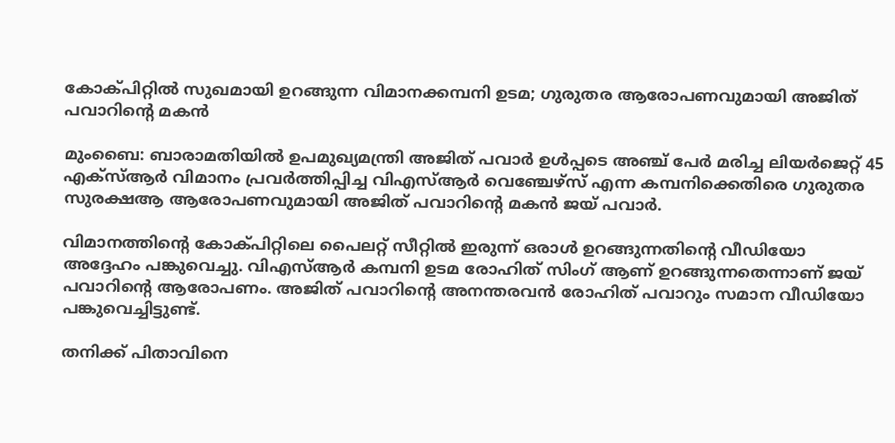കോക്പിറ്റില്‍ സുഖമായി ഉറങ്ങുന്ന വിമാനക്കമ്പനി ഉടമ; ഗുരുതര ആരോപണവുമായി അജിത് പവാറിന്റെ മകന്‍

മുംബൈ: ബാരാമതിയില്‍ ഉപമുഖ്യമന്ത്രി അജിത് പവാര്‍ ഉള്‍പ്പടെ അഞ്ച് പേര്‍ മരിച്ച ലിയര്‍ജെറ്റ് 45 എക്സ്ആര്‍ വിമാനം പ്രവര്‍ത്തിപ്പിച്ച വിഎസ്ആര്‍ വെഞ്ചേഴ്സ് എന്ന കമ്പനിക്കെതിരെ ഗുരുതര സുരക്ഷആ ആരോപണവുമായി അജിത് പവാറിന്റെ മകന്‍ ജയ് പവാര്‍.

വിമാനത്തിന്റെ കോക്പിറ്റിലെ പൈലറ്റ് സീറ്റില്‍ ഇരുന്ന് ഒരാള്‍ ഉറങ്ങുന്നതിന്റെ വീഡിയോ അദ്ദേഹം പങ്കുവെച്ചു. വിഎസ്ആര്‍ കമ്പനി ഉടമ രോഹിത് സിംഗ് ആണ് ഉറങ്ങുന്നതെന്നാണ് ജയ് പവാറിന്റെ ആരോപണം. അജിത് പവാറിന്റെ അനന്തരവന്‍ രോഹിത് പവാറും സമാന വീഡിയോ പങ്കുവെച്ചിട്ടുണ്ട്.

തനിക്ക് പിതാവിനെ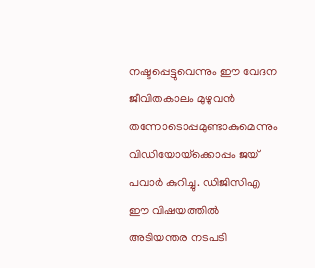നഷ്ടപ്പെട്ടുവെന്നും ഈ വേദന ജീവിതകാലം മുഴുവന്‍ തന്നോടൊപ്പമുണ്ടാകുമെന്നും വിഡിയോയ്‌ക്കൊപ്പം ജയ് പവാര്‍ കുറിച്ചു. ഡിജിസിഎ ഈ വിഷയത്തില്‍ അടിയന്തര നടപടി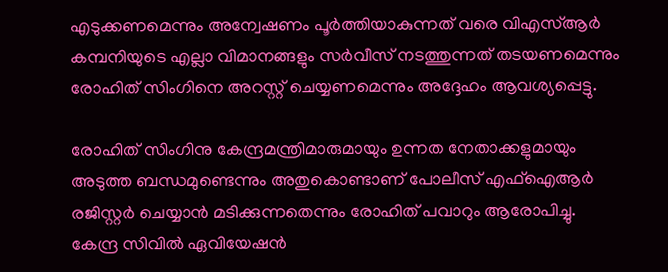എടുക്കണമെന്നും അന്വേഷണം പൂര്‍ത്തിയാകുന്നത് വരെ വിഎസ്ആര്‍ കമ്പനിയുടെ എല്ലാ വിമാനങ്ങളും സര്‍വീസ് നടത്തുന്നത് തടയണമെന്നും രോഹിത് സിംഗിനെ അറസ്റ്റ് ചെയ്യണമെന്നും അദ്ദേഹം ആവശ്യപ്പെട്ടു.

രോഹിത് സിംഗിനു കേന്ദ്രമന്ത്രിമാരുമായും ഉന്നത നേതാക്കളുമായും അടുത്ത ബന്ധമുണ്ടെന്നും അതുകൊണ്ടാണ് പോലീസ് എഫ്‌ഐആര്‍ രജിസ്റ്റര്‍ ചെയ്യാന്‍ മടിക്കുന്നതെന്നും രോഹിത് പവാറും ആരോപിച്ചു. കേന്ദ്ര സിവില്‍ ഏവിയേഷന്‍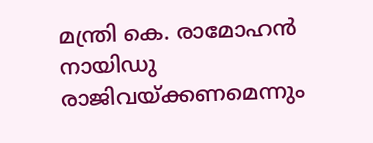മന്ത്രി കെ. രാമോഹന്‍ നായിഡു രാജിവയ്ക്കണമെന്നും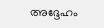അദ്ദേഹം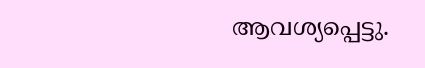ആവശ്യപ്പെട്ടു.